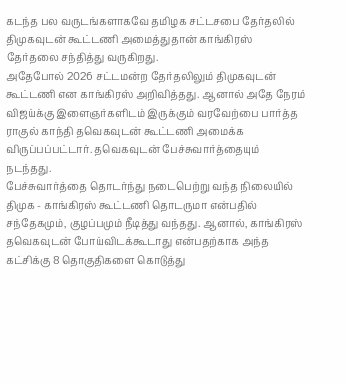கடந்த பல வருடங்களாகவே தமிழக சட்டசபை தேர்தலில் திமுகவுடன் கூட்டணி அமைத்துதான் காங்கிரஸ் தேர்தலை சந்தித்து வருகிறது.
அதேபோல் 2026 சட்டமன்ற தேர்தலிலும் திமுகவுடன் கூட்டணி என காங்கிரஸ் அறிவித்தது. ஆனால் அதே நேரம் விஜய்க்கு இளைஞர்களிடம் இருக்கும் வரவேற்பை பார்த்த ராகுல் காந்தி தவெகவுடன் கூட்டணி அமைக்க விருப்பப்பட்டார். தவெகவுடன் பேச்சுவார்த்தையும் நடந்தது.
பேச்சுவார்த்தை தொடர்ந்து நடைபெற்று வந்த நிலையில் திமுக - காங்கிரஸ் கூட்டணி தொடருமா என்பதில் சந்தேகமும், குழப்பமும் நீடித்து வந்தது. ஆனால், காங்கிரஸ் தவெகவுடன் போய்விடக்கூடாது என்பதற்காக அந்த கட்சிக்கு 8 தொகுதிகளை கொடுத்து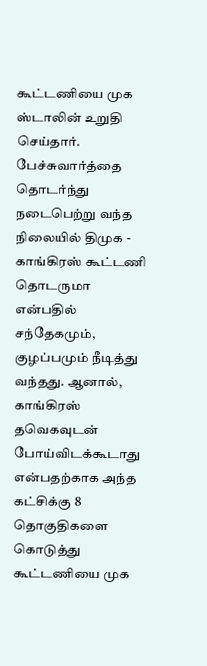கூட்டணியை முக ஸ்டாலின் உறுதி செய்தார்.
பேச்சுவார்த்தை தொடர்ந்து நடைபெற்று வந்த நிலையில் திமுக - காங்கிரஸ் கூட்டணி தொடருமா என்பதில் சந்தேகமும், குழப்பமும் நீடித்து வந்தது. ஆனால், காங்கிரஸ் தவெகவுடன் போய்விடக்கூடாது என்பதற்காக அந்த கட்சிக்கு 8 தொகுதிகளை கொடுத்து கூட்டணியை முக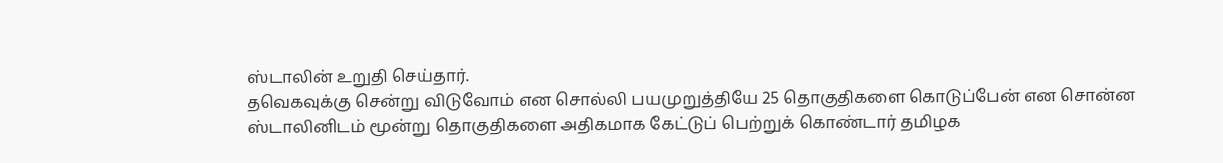ஸ்டாலின் உறுதி செய்தார்.
தவெகவுக்கு சென்று விடுவோம் என சொல்லி பயமுறுத்தியே 25 தொகுதிகளை கொடுப்பேன் என சொன்ன ஸ்டாலினிடம் மூன்று தொகுதிகளை அதிகமாக கேட்டுப் பெற்றுக் கொண்டார் தமிழக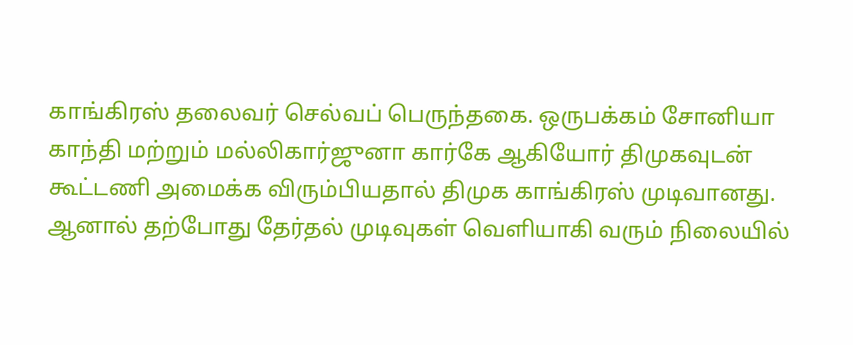காங்கிரஸ் தலைவர் செல்வப் பெருந்தகை. ஒருபக்கம் சோனியா காந்தி மற்றும் மல்லிகார்ஜுனா கார்கே ஆகியோர் திமுகவுடன் கூட்டணி அமைக்க விரும்பியதால் திமுக காங்கிரஸ் முடிவானது.
ஆனால் தற்போது தேர்தல் முடிவுகள் வெளியாகி வரும் நிலையில்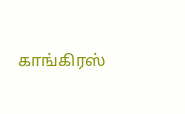காங்கிரஸ்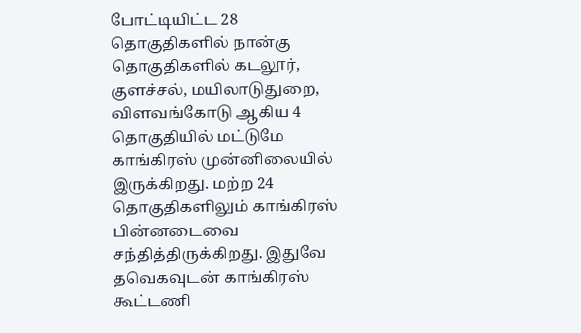போட்டியிட்ட 28 தொகுதிகளில் நான்கு தொகுதிகளில் கடலூர், குளச்சல், மயிலாடுதுறை, விளவங்கோடு ஆகிய 4 தொகுதியில் மட்டுமே காங்கிரஸ் முன்னிலையில் இருக்கிறது. மற்ற 24 தொகுதிகளிலும் காங்கிரஸ் பின்னடைவை சந்தித்திருக்கிறது. இதுவே தவெகவுடன் காங்கிரஸ் கூட்டணி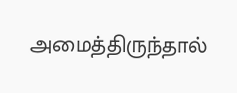அமைத்திருந்தால்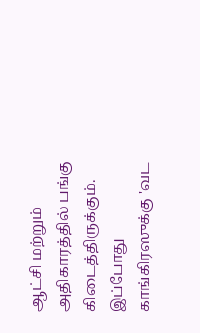ஆட்சி மற்றும் அதிகாரத்தில் பங்கு கிடைத்திருக்கும். இப்போது காங்கிரஸுக்கு 'வட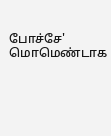போச்சே' மொமெண்டாக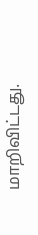மாறிவிட்டது.